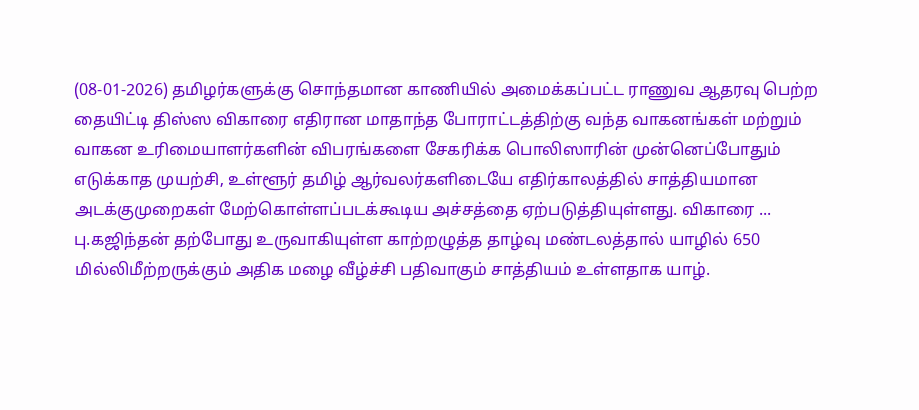(08-01-2026) தமிழர்களுக்கு சொந்தமான காணியில் அமைக்கப்பட்ட ராணுவ ஆதரவு பெற்ற தையிட்டி திஸ்ஸ விகாரை எதிரான மாதாந்த போராட்டத்திற்கு வந்த வாகனங்கள் மற்றும் வாகன உரிமையாளர்களின் விபரங்களை சேகரிக்க பொலிஸாரின் முன்னெப்போதும் எடுக்காத முயற்சி, உள்ளூர் தமிழ் ஆர்வலர்களிடையே எதிர்காலத்தில் சாத்தியமான அடக்குமுறைகள் மேற்கொள்ளப்படக்கூடிய அச்சத்தை ஏற்படுத்தியுள்ளது. விகாரை ...
பு.கஜிந்தன் தற்போது உருவாகியுள்ள காற்றழுத்த தாழ்வு மண்டலத்தால் யாழில் 650 மில்லிமீற்றருக்கும் அதிக மழை வீழ்ச்சி பதிவாகும் சாத்தியம் உள்ளதாக யாழ்.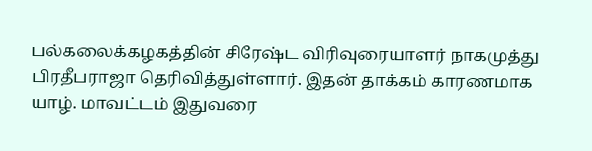பல்கலைக்கழகத்தின் சிரேஷ்ட விரிவுரையாளர் நாகமுத்து பிரதீபராஜா தெரிவித்துள்ளார். இதன் தாக்கம் காரணமாக யாழ். மாவட்டம் இதுவரை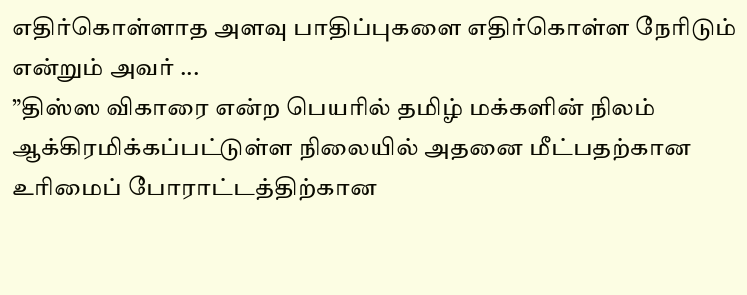எதிர்கொள்ளாத அளவு பாதிப்புகளை எதிர்கொள்ள நேரிடும் என்றும் அவர் ...
”திஸ்ஸ விகாரை என்ற பெயரில் தமிழ் மக்களின் நிலம் ஆக்கிரமிக்கப்பட்டுள்ள நிலையில் அதனை மீட்பதற்கான உரிமைப் போராட்டத்திற்கான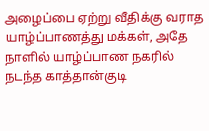அழைப்பை ஏற்று வீதிக்கு வராத யாழ்ப்பாணத்து மக்கள், அதே நாளில் யாழ்ப்பாண நகரில் நடந்த காத்தான்குடி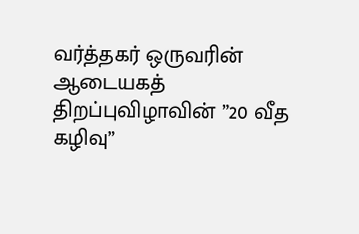வர்த்தகர் ஒருவரின் ஆடையகத் திறப்புவிழாவின் ”20 வீத கழிவு”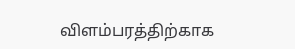விளம்பரத்திற்காக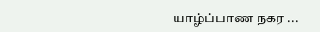யாழ்ப்பாண நகர ...